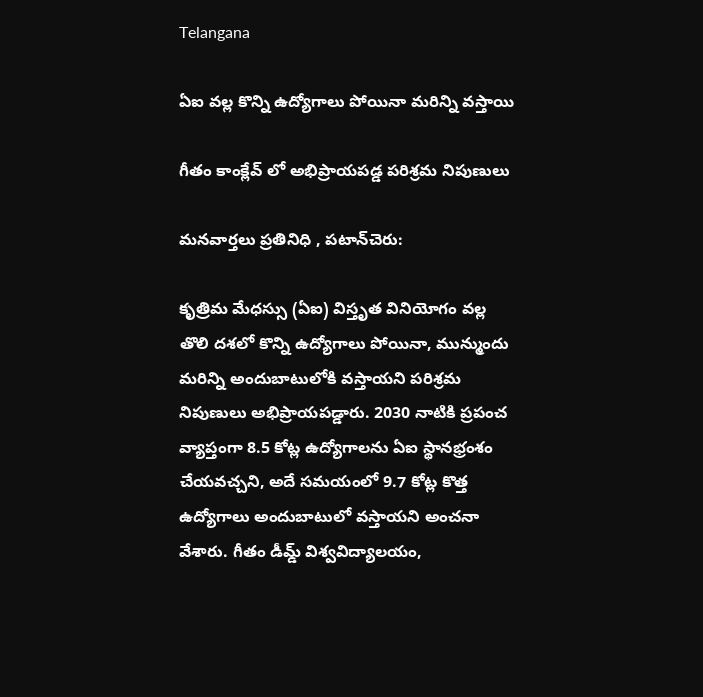Telangana

ఏఐ వల్ల కొన్ని ఉద్యోగాలు పోయినా మరిన్ని వస్తాయి

గీతం కాంక్లేవ్ లో అభిప్రాయపడ్డ పరిశ్రమ నిపుణులు

మనవార్తలు ప్రతినిధి , పటాన్‌చెరు:

కృత్రిమ మేధస్సు (ఏఐ) విస్తృత వినియోగం వల్ల తొలి దశలో కొన్ని ఉద్యోగాలు పోయినా, మున్ముందు మరిన్ని అందుబాటులోకి వస్తాయని పరిశ్రమ నిపుణులు అభిప్రాయపడ్డారు. 2030 నాటికి ప్రపంచ వ్యాప్తంగా 8.5 కోట్ల ఉద్యోగాలను ఏఐ స్థానభ్రంశం చేయవచ్చని, అదే సమయంలో 9.7 కోట్ల కొత్త ఉద్యోగాలు అందుబాటులో వస్తాయని అంచనా వేశారు. గీతం డీమ్డ్ విశ్వవిద్యాలయం,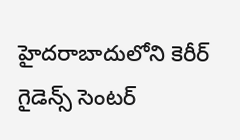హైదరాబాదులోని కెరీర్ గైడెన్స్ సెంటర్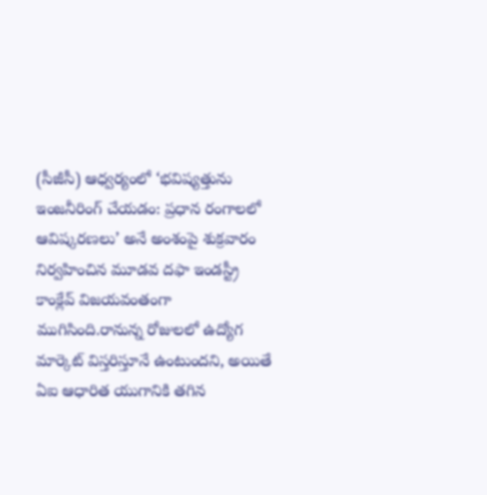(సీజీసీ) ఆధ్వర్యంలో ‘భవిష్యత్తును ఇంజనీరింగ్ చేయడం: ప్రధాన రంగాలలో ఆవిష్కరణలు’ అనే అంశంపై శుక్రవారం నిర్వహించిన మూడవ దఫా ఇండస్ట్రీ కాంక్లేవ్ విజయవంతంగా ముగిసింది.రానున్న రోజులలో ఉద్యోగ మార్కెట్ విస్తరిస్తూనే ఉంటుందని, అయితే ఏఐ ఆధారిత యుగానికి తగిన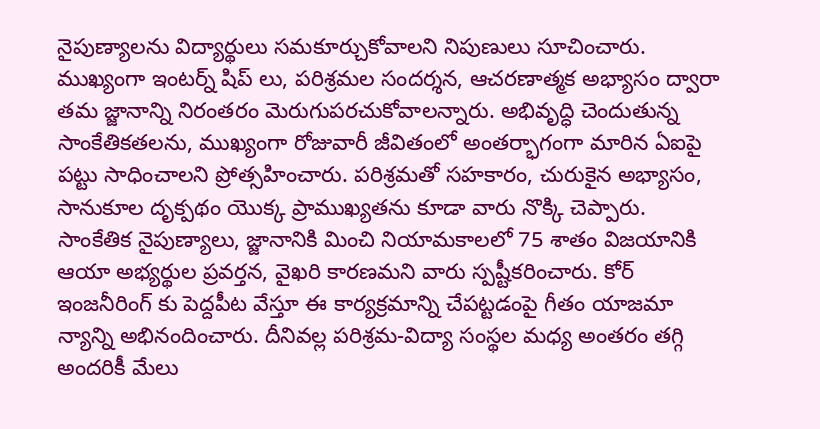నైపుణ్యాలను విద్యార్థులు సమకూర్చుకోవాలని నిపుణులు సూచించారు. ముఖ్యంగా ఇంటర్న్ షిప్ లు, పరిశ్రమల సందర్శన, ఆచరణాత్మక అభ్యాసం ద్వారా తమ జ్జానాన్ని నిరంతరం మెరుగుపరచుకోవాలన్నారు. అభివృద్ధి చెందుతున్న సాంకేతికతలను, ముఖ్యంగా రోజువారీ జీవితంలో అంతర్భాగంగా మారిన ఏఐపై పట్టు సాధించాలని ప్రోత్సహించారు. పరిశ్రమతో సహకారం, చురుకైన అభ్యాసం, సానుకూల దృక్పథం యొక్క ప్రాముఖ్యతను కూడా వారు నొక్కి చెప్పారు. సాంకేతిక నైపుణ్యాలు, జ్జానానికి మించి నియామకాలలో 75 శాతం విజయానికి ఆయా అభ్యర్థుల ప్రవర్తన, వైఖరి కారణమని వారు స్పష్టీకరించారు. కోర్ ఇంజనీరింగ్ కు పెద్దపీట వేస్తూ ఈ కార్యక్రమాన్ని చేపట్టడంపై గీతం యాజమా న్యాన్ని అభినందించారు. దీనివల్ల పరిశ్రమ-విద్యా సంస్థల మధ్య అంతరం తగ్గి అందరికీ మేలు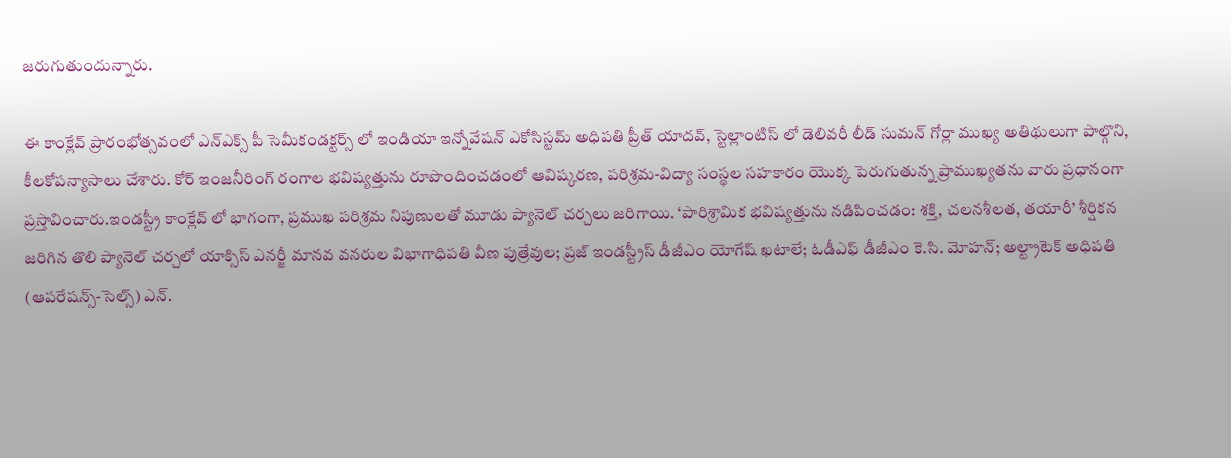జరుగుతుందున్నారు.

ఈ కాంక్లేవ్ ప్రారంభోత్సవంలో ఎన్ఎక్స్ పీ సెమీకండక్టర్స్ లో ఇండియా ఇన్నోవేషన్ ఎకోసిస్టమ్ అధిపతి ప్రీత్ యాదవ్, స్టెల్లాంటిస్ లో డెలివరీ లీడ్ సుమన్ గోర్లా ముఖ్య అతిథులుగా పాల్గొని, కీలకోపన్యాసాలు చేశారు. కోర్ ఇంజనీరింగ్ రంగాల భవిష్యత్తును రూపొందించడంలో ఆవిష్కరణ, పరిశ్రమ-విద్యా సంస్థల సహకారం యొక్క పెరుగుతున్న ప్రాముఖ్యతను వారు ప్రధానంగా ప్రస్తావించారు.ఇండస్ట్రీ కాంక్లేవ్ లో భాగంగా, ప్రముఖ పరిశ్రమ నిపుణులతో మూడు ప్యానెల్ చర్చలు జరిగాయి. ‘పారిశ్రామిక భవిష్యత్తును నడిపించడం: శక్తి, చలనశీలత, తయారీ’ శీర్షికన జరిగిన తొలి ప్యానెల్ చర్చలో యాక్సిస్ ఎనర్జీ మానవ వనరుల విభాగాధిపతి వీణ పుత్రేవుల; ప్రజ్ ఇండస్ట్రీస్ డీజీఎం యోగేష్ ఖటాలే; ఓడీఎఫ్ డీజీఎం కె.సి. మోహన్; అల్ట్రాటెక్ అధిపతి (ఆపరేషన్స్-సెల్స్) ఎన్.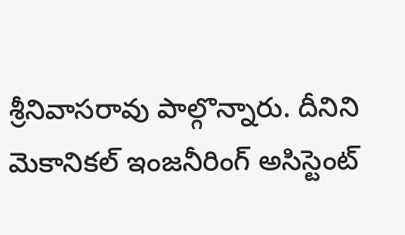శ్రీనివాసరావు పాల్గొన్నారు. దీనిని మెకానికల్ ఇంజనీరింగ్ అసిస్టెంట్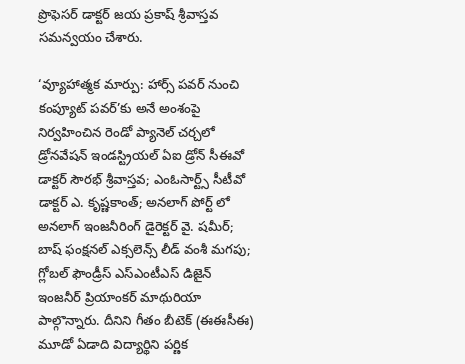ప్రొఫెసర్ డాక్టర్ జయ ప్రకాష్ శ్రీవాస్తవ సమన్వయం చేశారు.

‘వ్యూహాత్మక మార్పు: హార్స్ పవర్ నుంచి కంప్యూట్ పవర్’కు అనే అంశంపై నిర్వహించిన రెండో ప్యానెల్ చర్చలో డ్రోనవేషన్ ఇండస్ట్రియల్ ఏఐ డ్రోన్ సీఈవో డాక్టర్ సౌరభ్ శ్రీవాస్తవ; ఎంఓసార్ట్స్ సీటీవో డాక్టర్ ఎ. కృష్ణకాంత్; అనలాగ్ పోర్ట్ లో అనలాగ్ ఇంజనీరింగ్ డైరెక్టర్ వై. షమీర్; బాష్ ఫంక్షనల్ ఎక్సలెన్స్ లీడ్ వంశీ మగపు; గ్లోబల్ ఫౌండ్రీస్ ఎస్ఎంటీఎస్ డిజైన్ ఇంజనీర్ ప్రియాంకర్ మాథురియా పాల్గొన్నారు. దీనిని గీతం బీటెక్ (ఈఈసీఈ) మూడో ఏడాది విద్యార్థిని పర్ణిక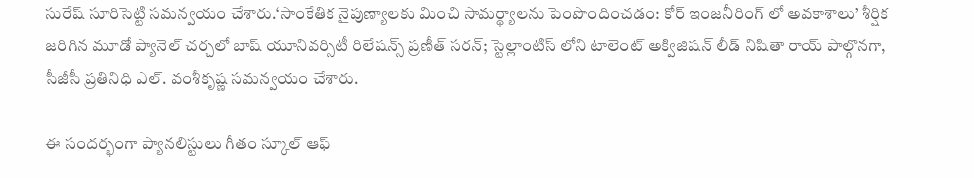సురేష్ సూరిసెట్టి సమన్వయం చేశారు.‘సాంకేతిక నైపుణ్యాలకు మించి సామర్థ్యాలను పెంపొందించడం: కోర్ ఇంజనీరింగ్ లో అవకాశాలు’ శీర్షిక జరిగిన మూడో ప్యానెల్ చర్చలో బాష్ యూనివర్సిటీ రిలేషన్స్ ప్రణీత్ సరన్; స్టెల్లాంటిస్ లోని టాలెంట్ అక్విజిషన్ లీడ్ నిషితా రాయ్ పాల్గొనగా, సీజీసీ ప్రతినిధి ఎల్. వంశీకృష్ణ సమన్వయం చేశారు.

ఈ సందర్భంగా ప్యానలిస్టులు గీతం స్కూల్ ఆఫ్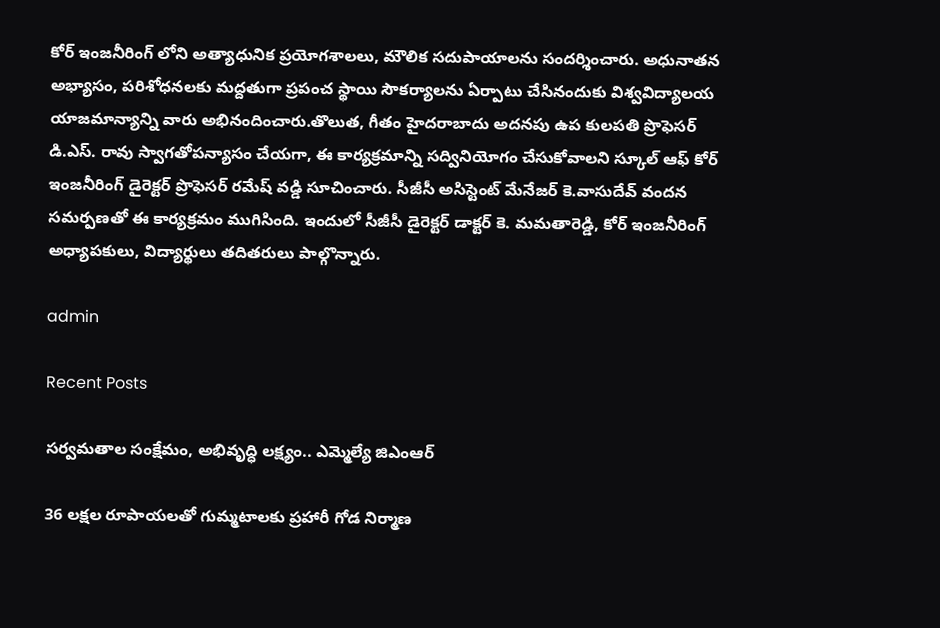కోర్ ఇంజనీరింగ్ లోని అత్యాధునిక ప్రయోగశాలలు, మౌలిక సదుపాయాలను సందర్శించారు. అధునాతన అభ్యాసం, పరిశోధనలకు మద్దతుగా ప్రపంచ స్థాయి సౌకర్యాలను ఏర్పాటు చేసినందుకు విశ్వవిద్యాలయ యాజమాన్యాన్ని వారు అభినందించారు.తొలుత, గీతం హైదరాబాదు అదనపు ఉప కులపతి ప్రొఫెసర్ డి.ఎస్. రావు స్వాగతోపన్యాసం చేయగా, ఈ కార్యక్రమాన్ని సద్వినియోగం చేసుకోవాలని స్కూల్ ఆఫ్ కోర్ ఇంజనీరింగ్ డైరెక్టర్ ప్రొఫెసర్ రమేష్ వడ్డి సూచించారు. సీజీసీ అసిస్టెంట్ మేనేజర్ కె.వాసుదేవ్ వందన సమర్పణతో ఈ కార్యక్రమం ముగిసింది. ఇందులో సీజీసీ డైరెక్టర్ డాక్టర్ కె. మమతారెడ్డి, కోర్ ఇంజనీరింగ్ అధ్యాపకులు, విద్యార్థులు తదితరులు పాల్గొన్నారు.

admin

Recent Posts

సర్వమతాల సంక్షేమం, అభివృద్ధి లక్ష్యం.. ఎమ్మెల్యే జిఎంఆర్

36 లక్షల రూపాయలతో గుమ్మటాలకు ప్రహారీ గోడ నిర్మాణ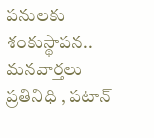పనులకు శంకుస్థాపన.. మనవార్తలు ప్రతినిధి , పటాన్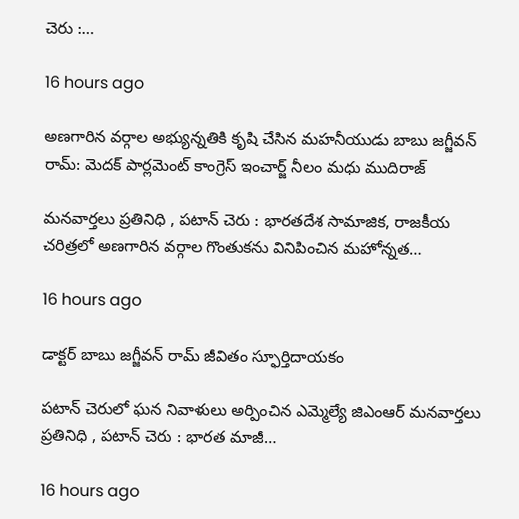చెరు :…

16 hours ago

అణగారిన వర్గాల అభ్యున్నతికి కృషి చేసిన మహనీయుడు బాబు జగ్జీవన్ రామ్: మెదక్ పార్లమెంట్ కాంగ్రెస్ ఇంచార్జ్ నీలం మధు ముదిరాజ్

మనవార్తలు ప్రతినిధి , పటాన్ చెరు : భారతదేశ సామాజిక, రాజకీయ చరిత్రలో అణగారిన వర్గాల గొంతుకను వినిపించిన మహోన్నత…

16 hours ago

డాక్టర్ బాబు జగ్జీవన్ రామ్ జీవితం స్ఫూర్తిదాయకం

పటాన్ చెరులో ఘన నివాళులు అర్పించిన ఎమ్మెల్యే జిఎంఆర్ మనవార్తలు ప్రతినిధి , పటాన్ చెరు : భారత మాజీ…

16 hours ago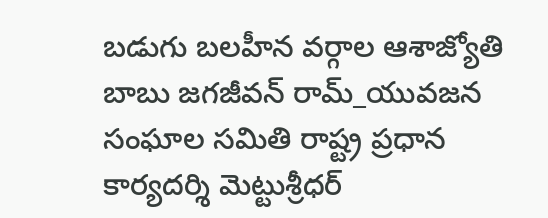బడుగు బలహీన వర్గాల ఆశాజ్యోతి బాబు జగజీవన్ రామ్_యువజన సంఘాల సమితి రాష్ట్ర ప్రధాన కార్యదర్శి మెట్టుశ్రీధర్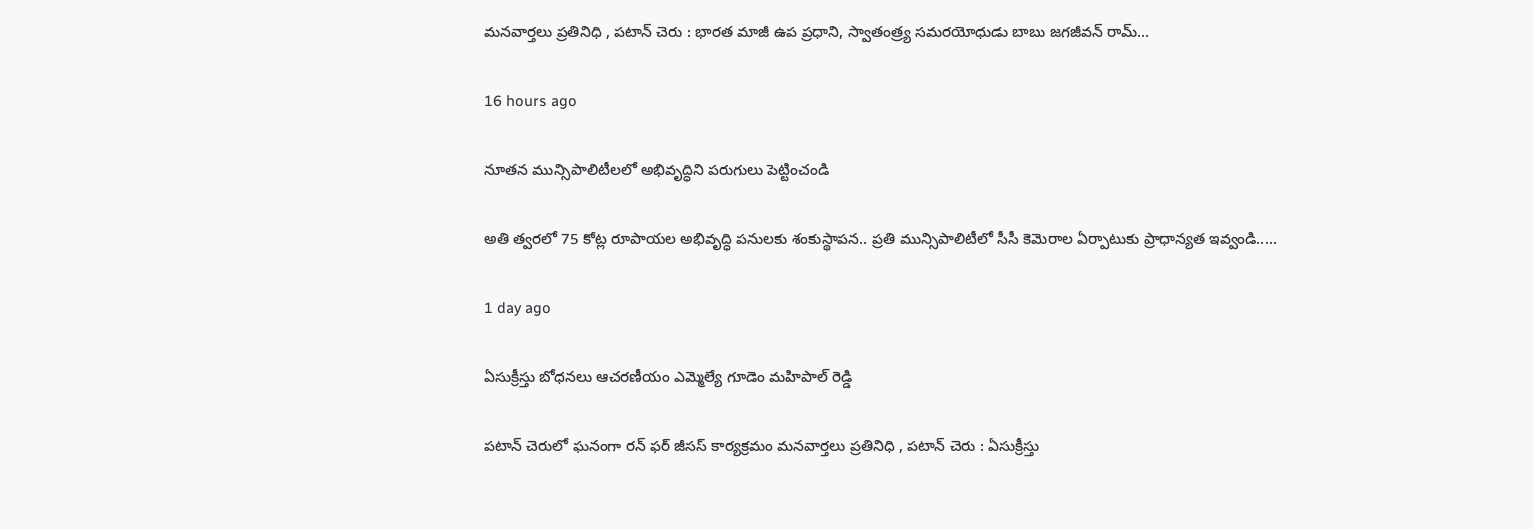మనవార్తలు ప్రతినిధి , పటాన్ చెరు : భారత మాజీ ఉప ప్రధాని, స్వాతంత్ర్య సమరయోధుడు బాబు జగజీవన్ రామ్…

16 hours ago

నూతన మున్సిపాలిటీలలో అభివృద్ధిని పరుగులు పెట్టించండి

అతి త్వరలో 75 కోట్ల రూపాయల అభివృద్ధి పనులకు శంకుస్థాపన.. ప్రతి మున్సిపాలిటీలో సీసీ కెమెరాల ఏర్పాటుకు ప్రాధాన్యత ఇవ్వండి..…

1 day ago

ఏసుక్రీస్తు బోధనలు ఆచరణీయం ఎమ్మెల్యే గూడెం మహిపాల్ రెడ్డి

పటాన్ చెరులో ఘనంగా రన్ ఫర్ జీసస్ కార్యక్రమం మనవార్తలు ప్రతినిధి , పటాన్ చెరు : ఏసుక్రీస్తు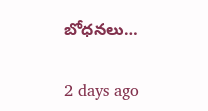బోధనలు…

2 days ago